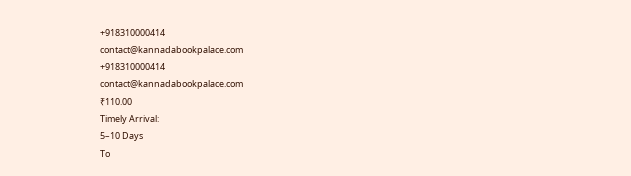+918310000414
contact@kannadabookpalace.com
+918310000414
contact@kannadabookpalace.com
₹110.00
Timely Arrival:
5–10 Days
To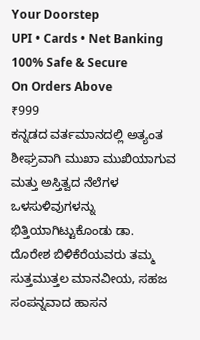Your Doorstep
UPI • Cards • Net Banking
100% Safe & Secure
On Orders Above
₹999
ಕನ್ನಡದ ವರ್ತಮಾನದಲ್ಲಿ ಅತ್ಯಂತ ಶೀಘ್ರವಾಗಿ ಮುಖಾ ಮುಖಿಯಾಗುವ ಮತ್ತು ಅಸ್ತಿತ್ವದ ನೆಲೆಗಳ ಒಳಸುಳಿವುಗಳನ್ನು ಭಿತ್ತಿಯಾಗಿಟ್ಟುಕೊಂಡು ಡಾ. ದೊರೇಶ ಬಿಳಿಕೆರೆಯವರು ತಮ್ಮ ಸುತ್ತಮುತ್ತಲ ಮಾನವೀಯ, ಸಹಜ ಸಂಪನ್ನವಾದ ಹಾಸನ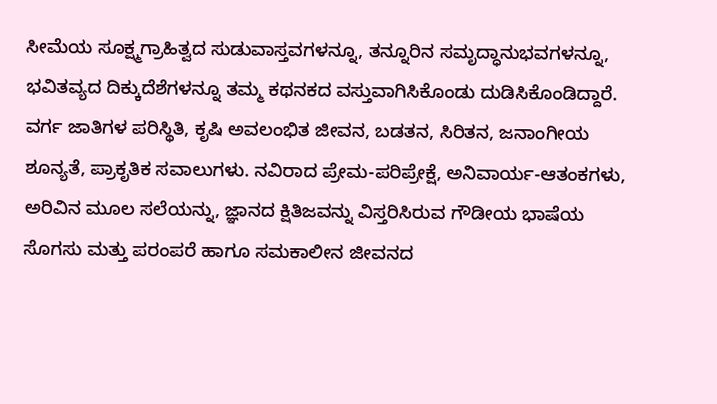ಸೀಮೆಯ ಸೂಕ್ಷ್ಮಗ್ರಾಹಿತ್ವದ ಸುಡುವಾಸ್ತವಗಳನ್ನೂ, ತನ್ನೂರಿನ ಸಮೃದ್ಧಾನುಭವಗಳನ್ನೂ, ಭವಿತವ್ಯದ ದಿಕ್ಕುದೆಶೆಗಳನ್ನೂ ತಮ್ಮ ಕಥನಕದ ವಸ್ತುವಾಗಿಸಿಕೊಂಡು ದುಡಿಸಿಕೊಂಡಿದ್ದಾರೆ. ವರ್ಗ ಜಾತಿಗಳ ಪರಿಸ್ಥಿತಿ, ಕೃಷಿ ಅವಲಂಭಿತ ಜೀವನ, ಬಡತನ, ಸಿರಿತನ, ಜನಾಂಗೀಯ ಶೂನ್ಯತೆ, ಪ್ರಾಕೃತಿಕ ಸವಾಲುಗಳು. ನವಿರಾದ ಪ್ರೇಮ-ಪರಿಪ್ರೇಕ್ಷೆ, ಅನಿವಾರ್ಯ-ಆತಂಕಗಳು, ಅರಿವಿನ ಮೂಲ ಸಲೆಯನ್ನು, ಜ್ಞಾನದ ಕ್ಷಿತಿಜವನ್ನು ವಿಸ್ತರಿಸಿರುವ ಗೌಡೀಯ ಭಾಷೆಯ ಸೊಗಸು ಮತ್ತು ಪರಂಪರೆ ಹಾಗೂ ಸಮಕಾಲೀನ ಜೀವನದ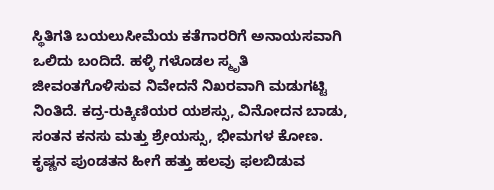ಸ್ಥಿತಿಗತಿ ಬಯಲುಸೀಮೆಯ ಕತೆಗಾರರಿಗೆ ಅನಾಯಸವಾಗಿ ಒಲಿದು ಬಂದಿದೆ. ಹಳ್ಳಿ ಗಳೊಡಲ ಸ್ಮೃತಿ ಜೀವಂತಗೊಳಿಸುವ ನಿವೇದನೆ ನಿಖರವಾಗಿ ಮಡುಗಟ್ಟಿ ನಿಂತಿದೆ. ಕದ್ರ-ರುಕ್ಕಿಣಿಯರ ಯಶಸ್ಸು, ವಿನೋದನ ಬಾಡು, ಸಂತನ ಕನಸು ಮತ್ತು ಶ್ರೇಯಸ್ಸು, ಭೀಮಗಳ ಕೋಣ. ಕೃಷ್ಣನ ಪುಂಡತನ ಹೀಗೆ ಹತ್ತು ಹಲವು ಫಲಬಿಡುವ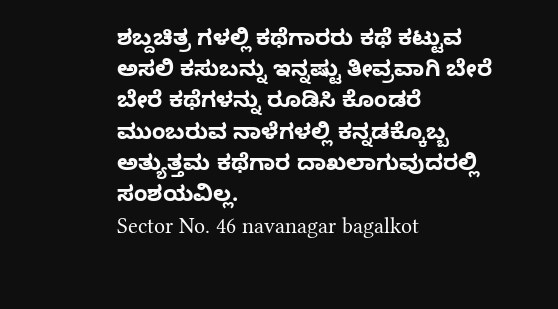ಶಬ್ದಚಿತ್ರ ಗಳಲ್ಲಿ ಕಥೆಗಾರರು ಕಥೆ ಕಟ್ಟುವ ಅಸಲಿ ಕಸುಬನ್ನು ಇನ್ನಷ್ಟು ತೀವ್ರವಾಗಿ ಬೇರೆ ಬೇರೆ ಕಥೆಗಳನ್ನು ರೂಡಿಸಿ ಕೊಂಡರೆ ಮುಂಬರುವ ನಾಳೆಗಳಲ್ಲಿ ಕನ್ನಡಕ್ಕೊಬ್ಬ ಅತ್ಯುತ್ತಮ ಕಥೆಗಾರ ದಾಖಲಾಗುವುದರಲ್ಲಿ ಸಂಶಯವಿಲ್ಲ.
Sector No. 46 navanagar bagalkot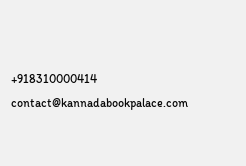+918310000414
contact@kannadabookpalace.com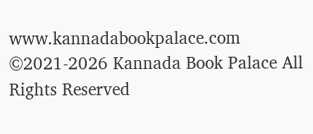www.kannadabookpalace.com
©2021-2026 Kannada Book Palace All Rights Reserved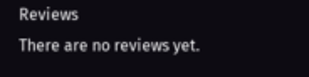Reviews
There are no reviews yet.